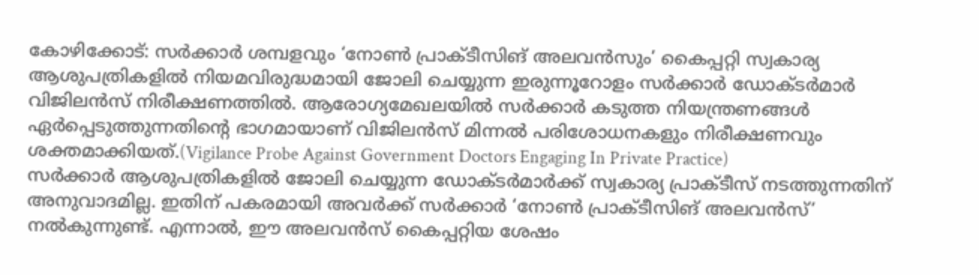കോഴിക്കോട്: സർക്കാർ ശമ്പളവും ‘നോൺ പ്രാക്ടീസിങ് അലവൻസും’ കൈപ്പറ്റി സ്വകാര്യ ആശുപത്രികളിൽ നിയമവിരുദ്ധമായി ജോലി ചെയ്യുന്ന ഇരുന്നൂറോളം സർക്കാർ ഡോക്ടർമാർ വിജിലൻസ് നിരീക്ഷണത്തിൽ. ആരോഗ്യമേഖലയിൽ സർക്കാർ കടുത്ത നിയന്ത്രണങ്ങൾ ഏർപ്പെടുത്തുന്നതിന്റെ ഭാഗമായാണ് വിജിലൻസ് മിന്നൽ പരിശോധനകളും നിരീക്ഷണവും ശക്തമാക്കിയത്.(Vigilance Probe Against Government Doctors Engaging In Private Practice)
സർക്കാർ ആശുപത്രികളിൽ ജോലി ചെയ്യുന്ന ഡോക്ടർമാർക്ക് സ്വകാര്യ പ്രാക്ടീസ് നടത്തുന്നതിന് അനുവാദമില്ല. ഇതിന് പകരമായി അവർക്ക് സർക്കാർ ‘നോൺ പ്രാക്ടീസിങ് അലവൻസ്’ നൽകുന്നുണ്ട്. എന്നാൽ, ഈ അലവൻസ് കൈപ്പറ്റിയ ശേഷം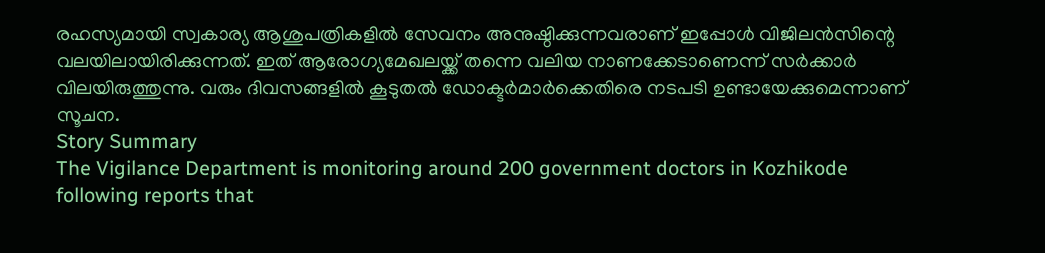രഹസ്യമായി സ്വകാര്യ ആശുപത്രികളിൽ സേവനം അനുഷ്ഠിക്കുന്നവരാണ് ഇപ്പോൾ വിജിലൻസിന്റെ വലയിലായിരിക്കുന്നത്. ഇത് ആരോഗ്യമേഖലയ്ക്ക് തന്നെ വലിയ നാണക്കേടാണെന്ന് സർക്കാർ വിലയിരുത്തുന്നു. വരും ദിവസങ്ങളിൽ കൂടുതൽ ഡോക്ടർമാർക്കെതിരെ നടപടി ഉണ്ടായേക്കുമെന്നാണ് സൂചന.
Story Summary
The Vigilance Department is monitoring around 200 government doctors in Kozhikode following reports that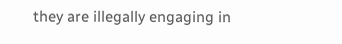they are illegally engaging in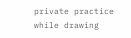private practice while drawing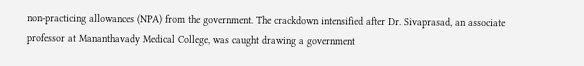non-practicing allowances (NPA) from the government. The crackdown intensified after Dr. Sivaprasad, an associate professor at Mananthavady Medical College, was caught drawing a government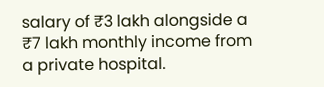salary of ₹3 lakh alongside a ₹7 lakh monthly income from a private hospital.